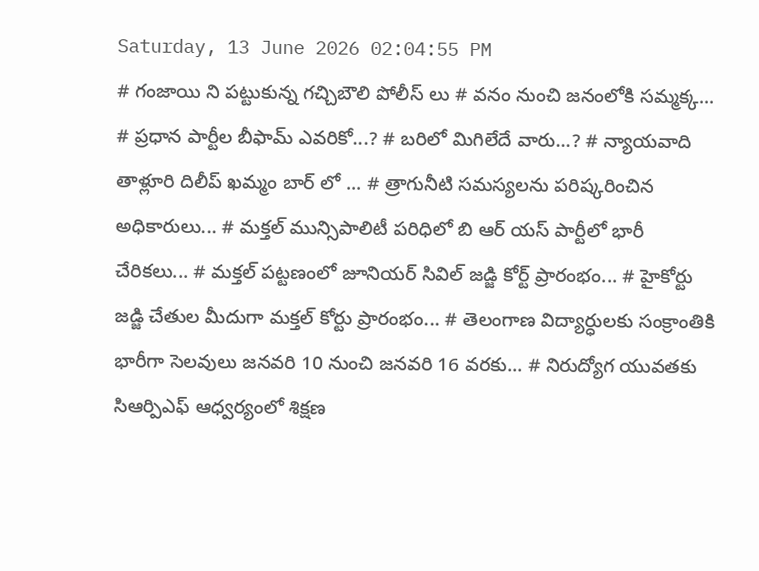Saturday, 13 June 2026 02:04:55 PM
# గంజాయి ని పట్టుకున్న గచ్చిబౌలి పోలీస్ లు # వనం నుంచి జనంలోకి సమ్మక్క... # ప్రధాన పార్టీల బీఫామ్ ఎవరికో...? # బరిలో మిగిలేదే వారు...? # న్యాయవాది తాళ్లూరి దిలీప్ ఖమ్మం బార్ లో ... # త్రాగునీటి సమస్యలను పరిష్కరించిన అధికారులు... # మక్తల్ మున్సిపాలిటీ పరిధిలో బి ఆర్ యస్ పార్టీలో భారీ చేరికలు... # మక్తల్ పట్టణంలో జూనియర్ సివిల్ జడ్జి కోర్ట్ ప్రారంభం... # హైకోర్టు జడ్జి చేతుల మీదుగా మక్తల్ కోర్టు ప్రారంభం... # తెలంగాణ విద్యార్ధులకు సంక్రాంతికి భారీగా సెలవులు జనవరి 10 నుంచి జనవరి 16 వరకు... # నిరుద్యోగ యువతకు సిఆర్పిఎఫ్ ఆధ్వర్యంలో శిక్షణ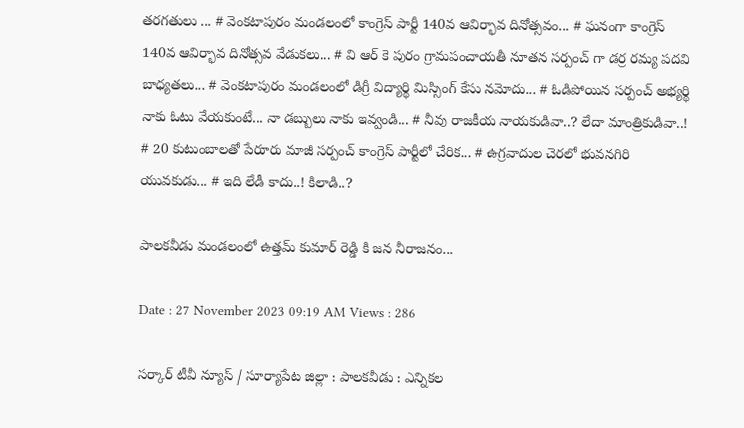తరగతులు ... # వెంకటాపురం మండలంలో కాంగ్రెస్ పార్టీ 140వ ఆవిర్భావ దినోత్సవం... # ఘనంగా కాంగ్రెస్ 140వ ఆవిర్భావ దినోత్సవ వేడుకలు... # వి ఆర్ కె పురం గ్రామపంచాయతీ నూతన సర్పంచ్ గా డర్ర రమ్య పదవి బాధ్యతలు... # వెంకటాపురం మండలంలో డిగ్రీ విద్యార్థి మిస్సింగ్ కేసు నమోదు... # ఓడిపోయిన సర్పంచ్ అభ్యర్థి నాకు ఓటు వేయకుంటే... నా డబ్బులు నాకు ఇవ్వండి... # నీవు రాజకీయ నాయకుడివా..? లేదా మాంత్రికుడివా..! # 20 కుటుంబాలతో పేరూరు మాజీ సర్పంచ్ కాంగ్రెస్ పార్టీలో చేరిక... # ఉగ్రవాదుల చెరలో భువనగిరి యువకుడు... # ఇది లేడీ కాదు..! కిలాడి..?

పాలకవీడు మండలంలో ఉత్తమ్ కుమార్ రెడ్డి కి జన నీరాజనం...

Date : 27 November 2023 09:19 AM Views : 286

సర్కార్ టీవీ న్యూస్ / సూర్యాపేట జిల్లా : పాలకవీడు : ఎన్నికల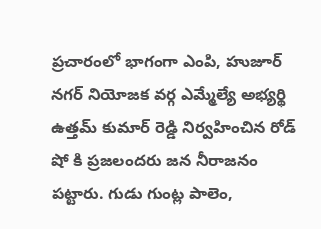ప్రచారంలో భాగంగా ఎంపి, హుజూర్ నగర్ నియోజక వర్గ ఎమ్మేల్యే అభ్యర్థి ఉత్తమ్ కుమార్ రెడ్డి నిర్వహించిన రోడ్ షో కి ప్రజలందరు జన నీరాజనం పట్టారు. గుడు గుంట్ల పాలెం,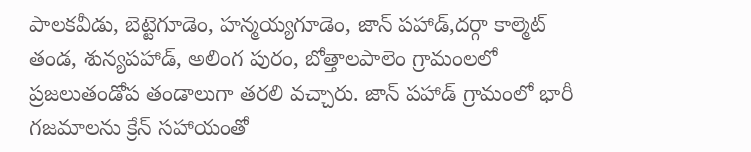పాలకవీడు, బెట్టెగూడెం, హన్మయ్యగూడెం, జాన్ పహాడ్,దర్గా కాల్మెట్ తండ, శున్యపహాడ్, అలింగ పురం, బోత్తాలపాలెం గ్రామంలలో ప్రజలుతండోప తండాలుగా తరలి వచ్చారు. జాన్ పహాడ్ గ్రామంలో భారీ గజమాలను క్రేన్ సహాయంతో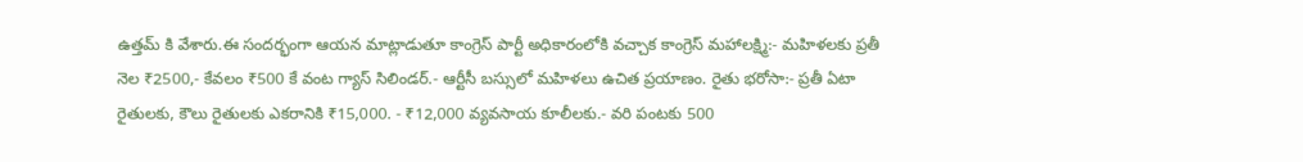ఉత్తమ్ కి వేశారు.ఈ సందర్భంగా ఆయన మాట్లాడుతూ కాంగ్రెస్ పార్టీ అధికారంలోకి వచ్చాక కాంగ్రెస్ మహాలక్ష్మి:- మహిళలకు ప్రతీ నెల ₹2500,- కేవలం ₹500 కే వంట గ్యాస్ సిలిండర్.- ఆర్టీసీ బస్సులో మహిళలు ఉచిత ప్రయాణం. రైతు భరోసా:- ప్రతీ ఏటా రైతులకు, కౌలు రైతులకు ఎకరానికి ₹15,000. - ₹12,000 వ్యవసాయ కూలీలకు.- వరి పంటకు 500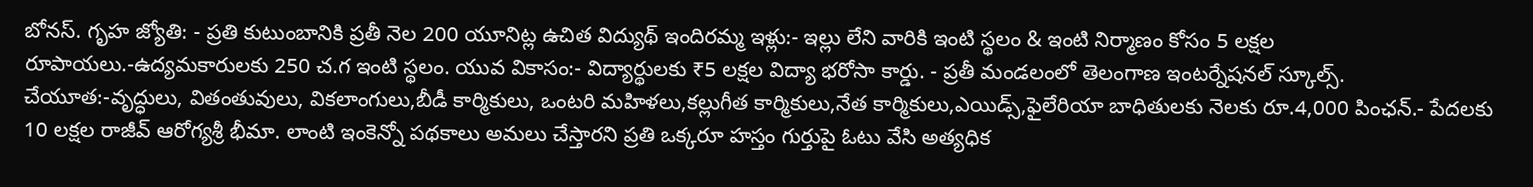బోనస్. గృహ జ్యోతి: - ప్రతి కుటుంబానికి ప్రతీ నెల 200 యూనిట్ల ఉచిత విద్యుథ్ ఇందిరమ్మ ఇళ్లు:- ఇల్లు లేని వారికి ఇంటి స్థలం & ఇంటి నిర్మాణం కోసం 5 లక్షల రూపాయలు.-ఉద్యమకారులకు 250 చ.గ ఇంటి స్థలం. యువ వికాసం:- విద్యార్థులకు ₹5 లక్షల విద్యా భరోసా కార్డు. - ప్రతీ మండలంలో తెలంగాణ ఇంటర్నేషనల్ స్కూల్స్. చేయూత:-వృద్ధులు, వితంతువులు, వికలాంగులు,బీడీ కార్మికులు, ఒంటరి మహిళలు,కల్లుగీత కార్మికులు,నేత కార్మికులు,ఎయిడ్స్,ఫైలేరియా బాధితులకు నెలకు రూ.4,000 పింఛన్.- పేదలకు 10 లక్షల రాజీవ్ ఆరోగ్యశ్రీ భీమా. లాంటి ఇంకెన్నో పథకాలు అమలు చేస్తారని ప్రతి ఒక్కరూ హస్తం గుర్తుపై ఓటు వేసి అత్యధిక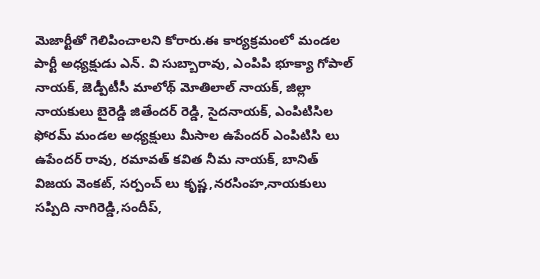మెజార్టీతో గెలిపించాలని కోరారు.ఈ కార్యక్రమంలో మండల పార్టీ అధ్యక్షుడు ఎన్. వి సుబ్బారావు, ఎంపిపి భూక్యా గోపాల్ నాయక్, జెడ్పీటీసీ మాలోథ్ మోతిలాల్ నాయక్, జిల్లా నాయకులు బైరెడ్డి జితేందర్ రెడ్డి, సైదనాయక్, ఎంపిటిసిల ఫోరమ్ మండల అధ్యక్షులు మీసాల ఉపేందర్ ఎంపిటిసి లు ఉపేందర్ రావు, రమావత్ కవిత నీమ నాయక్, బానిత్ విజయ వెంకట్, సర్పంచ్ లు కృష్ణ,నరసింహ,నాయకులు సప్పిది నాగిరెడ్డి,సందీప్,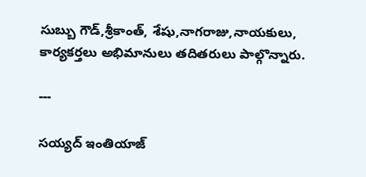సుబ్బు గౌడ్,శ్రీకాంత్, శేషు,నాగరాజు,నాయకులు, కార్యకర్తలు అభిమానులు తదితరులు పాల్గొన్నారు.

---

సయ్యద్ ఇంతియాజ్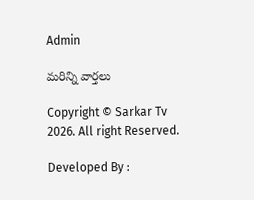Admin

మరిన్ని వార్తలు

Copyright © Sarkar Tv 2026. All right Reserved.

Developed By :